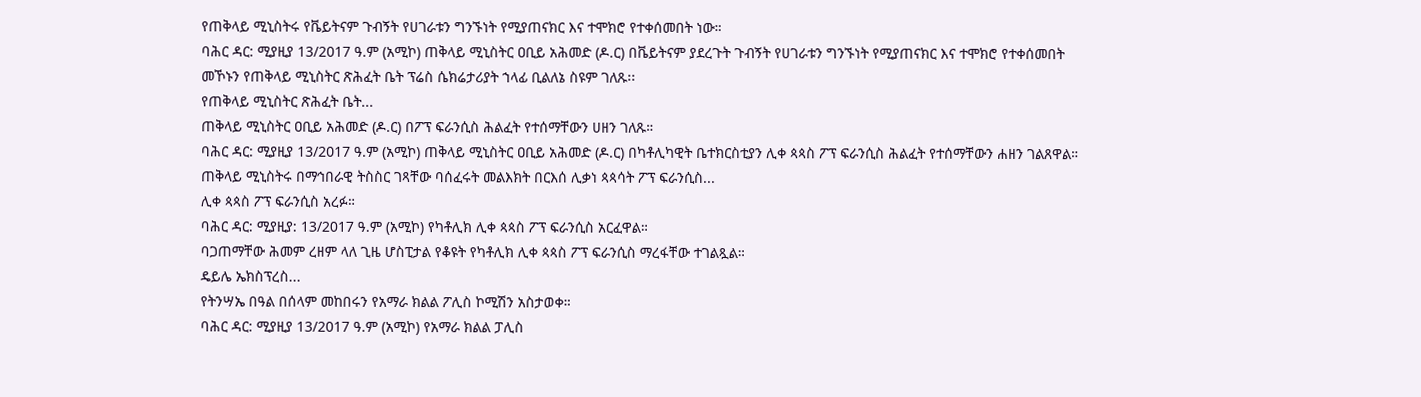የጠቅላይ ሚኒስትሩ የቬይትናም ጉብኝት የሀገራቱን ግንኙነት የሚያጠናክር እና ተሞክሮ የተቀሰመበት ነው።
ባሕር ዳር: ሚያዚያ 13/2017 ዓ.ም (አሚኮ) ጠቅላይ ሚኒስትር ዐቢይ አሕመድ (ዶ.ር) በቬይትናም ያደረጉት ጉብኝት የሀገራቱን ግንኙነት የሚያጠናክር እና ተሞክሮ የተቀሰመበት መኾኑን የጠቅላይ ሚኒስትር ጽሕፈት ቤት ፕሬስ ሴክሬታሪያት ኀላፊ ቢልለኔ ስዩም ገለጹ፡፡
የጠቅላይ ሚኒስትር ጽሕፈት ቤት...
ጠቅላይ ሚኒስትር ዐቢይ አሕመድ (ዶ.ር) በፖፕ ፍራንሲስ ሕልፈት የተሰማቸውን ሀዘን ገለጹ።
ባሕር ዳር: ሚያዚያ 13/2017 ዓ.ም (አሚኮ) ጠቅላይ ሚኒስትር ዐቢይ አሕመድ (ዶ.ር) በካቶሊካዊት ቤተክርስቲያን ሊቀ ጳጳስ ፖፕ ፍራንሲስ ሕልፈት የተሰማቸውን ሐዘን ገልጸዋል።
ጠቅላይ ሚኒስትሩ በማኅበራዊ ትስስር ገጻቸው ባሰፈሩት መልእክት በርእሰ ሊቃነ ጳጳሳት ፖፕ ፍራንሲስ...
ሊቀ ጳጳስ ፖፕ ፍራንሲስ አረፉ።
ባሕር ዳር: ሚያዚያ: 13/2017 ዓ.ም (አሚኮ) የካቶሊክ ሊቀ ጳጳስ ፖፕ ፍራንሲስ አርፈዋል።
ባጋጠማቸው ሕመም ረዘም ላለ ጊዜ ሆስፒታል የቆዩት የካቶሊክ ሊቀ ጳጳስ ፖፕ ፍራንሲስ ማረፋቸው ተገልጿል።
ዴይሌ ኤክስፕረስ...
የትንሣኤ በዓል በሰላም መከበሩን የአማራ ክልል ፖሊስ ኮሚሽን አስታወቀ።
ባሕር ዳር: ሚያዚያ 13/2017 ዓ.ም (አሚኮ) የአማራ ክልል ፓሊስ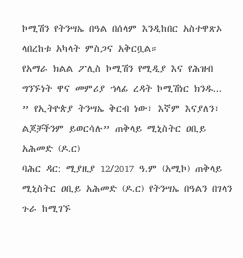ኮሚሽን የትንሣኤ በዓል በሰላም እንዲከበር አስተዋጽኦ ላበረከቱ አካላት ምስጋና አቅርቧል።
የአማራ ክልል ፖሊስ ኮሚሽን የሚዲያ እና የሕዝብ ግንኙነት ዋና መምሪያ ኀላፊ ረዳት ኮሚሽነር ክንዱ...
” የኢትዮጵያ ትንሣኤ ቅርብ ነው፣ እኛም እናያለን፣ ልጆቻችንም ይወርሳሉ” ጠቅላይ ሚኒስትር ዐቢይ አሕመድ (ዶ.ር)
ባሕር ዳር: ሚያዚያ 12/2017 ዓ.ም (አሚኮ) ጠቅላይ ሚኒስትር ዐቢይ አሕመድ (ዶ.ር) የትንሣኤ በዓልን በገላን ጉራ ከሚገኙ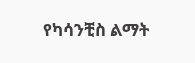የካሳንቺስ ልማት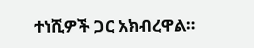ተነሺዎች ጋር አክብረዋል።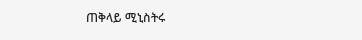ጠቅላይ ሚኒስትሩ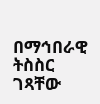በማኅበራዊ ትስስር ገጻቸው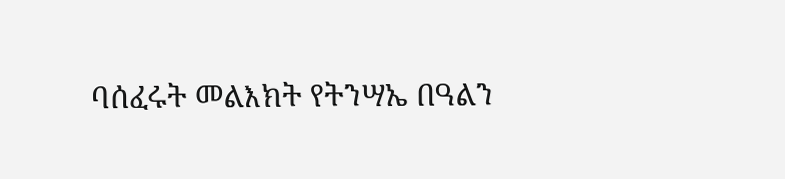ባሰፈሩት መልእክት የትንሣኤ በዓልን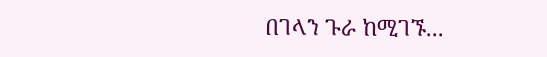በገላን ጉራ ከሚገኙ...